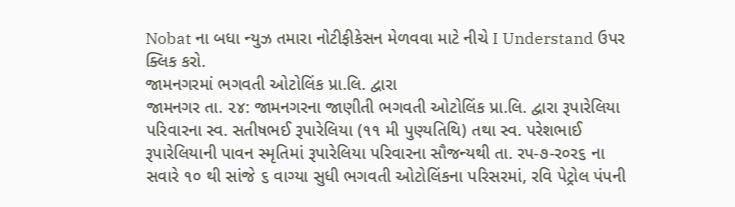Nobat ના બધા ન્યુઝ તમારા નોટીફીકેસન મેળવવા માટે નીચે I Understand ઉપર ક્લિક કરો.
જામનગરમાં ભગવતી ઓટોલિંક પ્રા.લિ. દ્વારા
જામનગર તા. ૨૪: જામનગરના જાણીતી ભગવતી ઓટોલિંક પ્રા.લિ. દ્વારા રૂપારેલિયા પરિવારના સ્વ. સતીષભઈ રૂપારેલિયા (૧૧ મી પુણ્યતિથિ) તથા સ્વ. પરેશભાઈ રૂપારેલિયાની પાવન સ્મૃતિમાં રૂપારેલિયા પરિવારના સૌજન્યથી તા. રપ-૭-ર૦ર૬ ના સવારે ૧૦ થી સાંજે ૬ વાગ્યા સુધી ભગવતી ઓટોલિંકના પરિસરમાં, રવિ પેટ્રોલ પંપની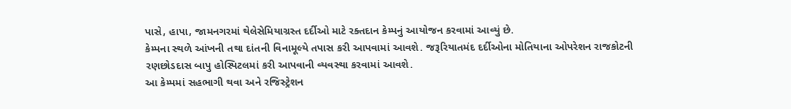પાસે, હાપા, જામનગરમાં થેલેસેમિયાગ્રસ્ત દર્દીઓ માટે રક્તદાન કેમ્પનું આયોજન કરવામાં આવ્યું છે.
કેમ્પના સ્થળે આંખની તથા દાંતની વિનામૂલ્યે તપાસ કરી આપવામાં આવશે. જરૂરિયાતમંદ દર્દીઓના મોતિયાના ઓપરેશન રાજકોટની રણછોડદાસ બાપુ હોસ્પિટલમાં કરી આપવાની વ્યવસ્થા કરવામાં આવશે.
આ કેમ્પમાં સહભાગી થવા અને રજિસ્ટ્રેશન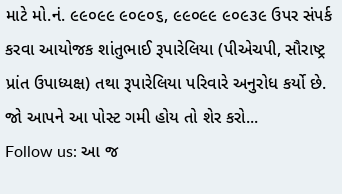માટે મો.નં. ૯૯૦૯૯ ૯૦૯૦૬, ૯૯૦૯૯ ૯૦૯૩૯ ઉપર સંપર્ક કરવા આયોજક શાંતુભાઈ રૂપારેલિયા (પીએચપી, સૌરાષ્ટ્ર પ્રાંત ઉપાધ્યક્ષ) તથા રૂપારેલિયા પરિવારે અનુરોધ કર્યો છે.
જો આપને આ પોસ્ટ ગમી હોય તો શેર કરો...
Follow us: આ જ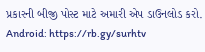પ્રકારની બીજી પોસ્ટ માટે અમારી એપ ડાઉનલોડ કરો.
Android: https://rb.gy/surhtv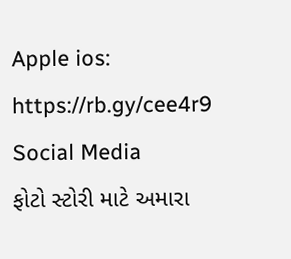Apple ios: https://rb.gy/cee4r9
Social Media
ફોટો સ્ટોરી માટે અમારા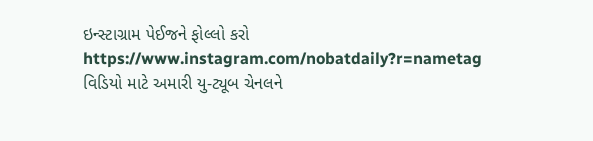ઇન્સ્ટાગ્રામ પેઈજને ફોલ્લો કરો
https://www.instagram.com/nobatdaily?r=nametag
વિડિયો માટે અમારી યુ-ટ્યૂબ ચેનલને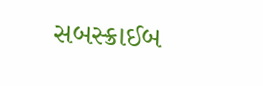સબસ્ક્રાઈબ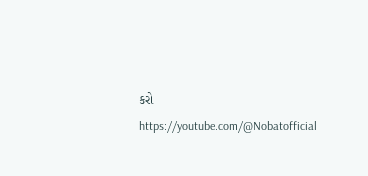કરો
https://youtube.com/@Nobatofficial